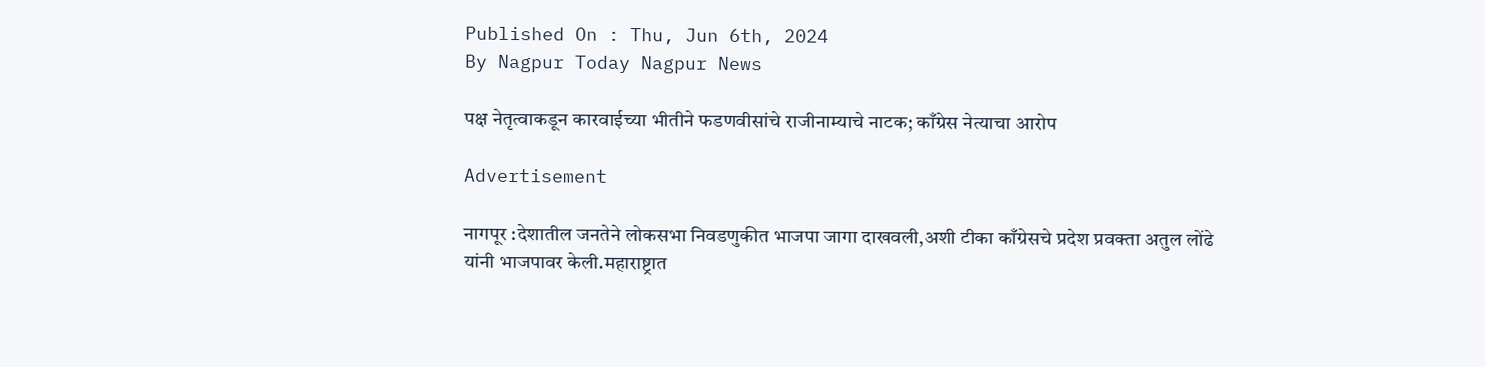Published On : Thu, Jun 6th, 2024
By Nagpur Today Nagpur News

पक्ष नेतृत्वाकडून कारवाईच्या भीतीने फडणवीसांचे राजीनाम्याचे नाटक; काँग्रेस नेत्याचा आरोप

Advertisement

नागपूर :देशातील जनतेने लोकसभा निवडणुकीत भाजपा जागा दाखवली,अशी टीका काँग्रेसचे प्रदेश प्रवक्ता अतुल लोंढे यांनी भाजपावर केली.महाराष्ट्रात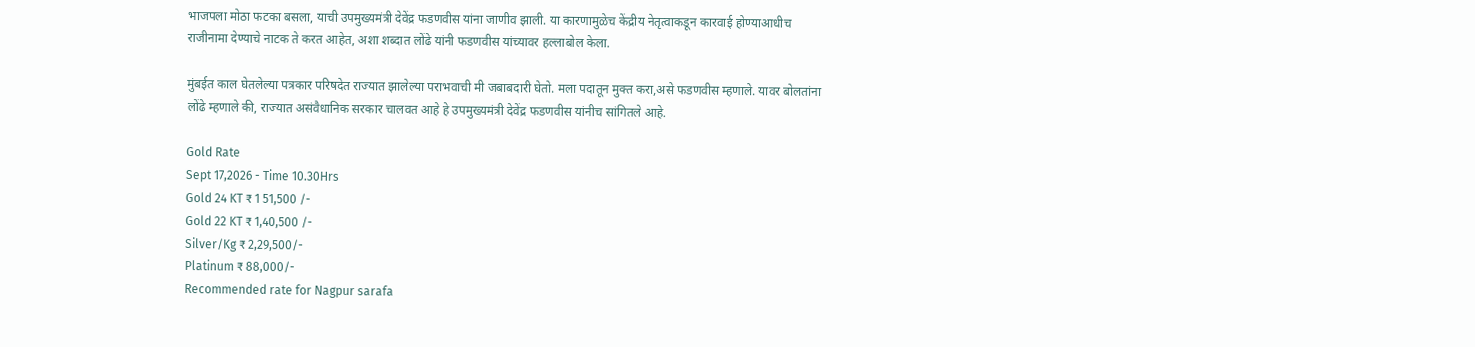भाजपला मोठा फटका बसला, याची उपमुख्यमंत्री देवेंद्र फडणवीस यांना जाणीव झाली. या कारणामुळेच केंद्रीय नेतृत्वाकडून कारवाई होण्याआधीच राजीनामा देण्याचे नाटक ते करत आहेत, अशा शब्दात लोंढे यांनी फडणवीस यांच्यावर हल्लाबोल केला.

मुंबईत काल घेतलेल्या पत्रकार परिषदेत राज्यात झालेल्या पराभवाची मी जबाबदारी घेतो. मला पदातून मुक्त करा,असे फडणवीस म्हणाले. यावर बोलतांना लोंढे म्हणाले की, राज्यात असंवैधानिक सरकार चालवत आहे हे उपमुख्यमंत्री देवेंद्र फडणवीस यांनीच सांगितले आहे.

Gold Rate
Sept 17,2026 - Time 10.30Hrs
Gold 24 KT ₹ 1 51,500 /-
Gold 22 KT ₹ 1,40,500 /-
Silver/Kg ₹ 2,29,500/-
Platinum ₹ 88,000/-
Recommended rate for Nagpur sarafa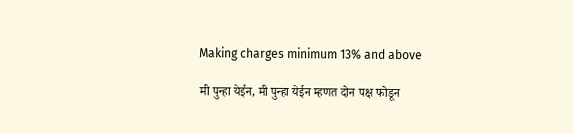Making charges minimum 13% and above

मी पुन्हा येईन, मी पुन्हा येईन म्हणत दोन पक्ष फोडून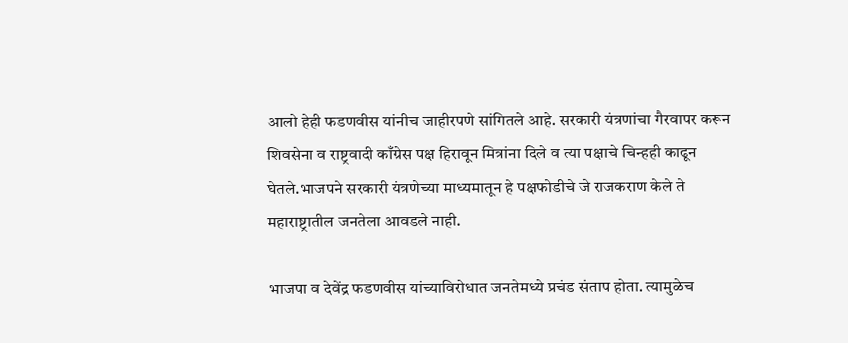आलो हेही फडणवीस यांनीच जाहीरपणे सांगितले आहे. सरकारी यंत्रणांचा गैरवापर करून शिवसेना व राष्ट्रवादी काँग्रेस पक्ष हिरावून मित्रांना दिले व त्या पक्षाचे चिन्हही काढून घेतले.भाजपने सरकारी यंत्रणेच्या माध्यमातून हे पक्षफोडीचे जे राजकराण केले ते महाराष्ट्रातील जनतेला आवडले नाही.

भाजपा व देवेंद्र फडणवीस यांच्याविरोधात जनतेमध्ये प्रचंड संताप होता. त्यामुळेच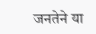जनतेने या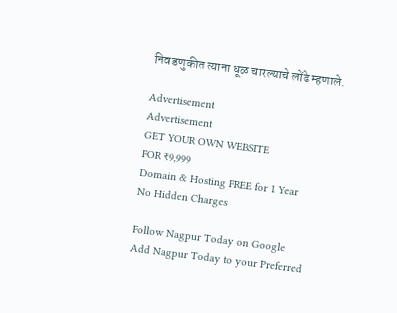निवडणुकीत त्याना धूळ चारल्याचे लोंढे म्हणाले.

Advertisement
Advertisement
GET YOUR OWN WEBSITE
FOR ₹9,999
Domain & Hosting FREE for 1 Year
No Hidden Charges

Follow Nagpur Today on Google
Add Nagpur Today to your Preferred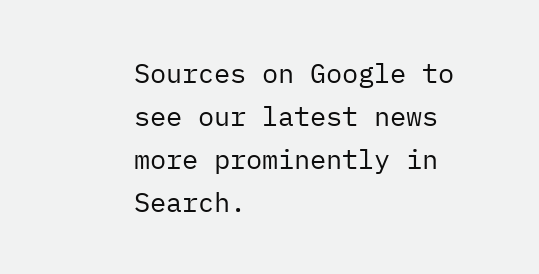Sources on Google to see our latest news more prominently in Search.